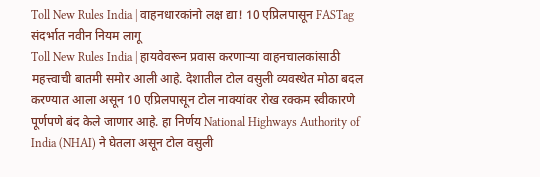Toll New Rules India | वाहनधारकांनो लक्ष द्या! 10 एप्रिलपासून FASTag संदर्भात नवीन नियम लागू
Toll New Rules India | हायवेवरून प्रवास करणाऱ्या वाहनचालकांसाठी महत्त्वाची बातमी समोर आली आहे. देशातील टोल वसुली व्यवस्थेत मोठा बदल करण्यात आला असून 10 एप्रिलपासून टोल नाक्यांवर रोख रक्कम स्वीकारणे पूर्णपणे बंद केले जाणार आहे. हा निर्णय National Highways Authority of India (NHAI) ने घेतला असून टोल वसुली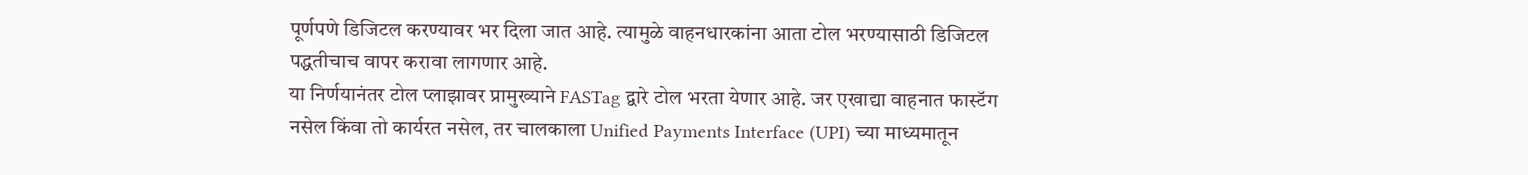पूर्णपणे डिजिटल करण्यावर भर दिला जात आहे. त्यामुळे वाहनधारकांना आता टोल भरण्यासाठी डिजिटल पद्धतीचाच वापर करावा लागणार आहे.
या निर्णयानंतर टोल प्लाझावर प्रामुख्याने FASTag द्वारे टोल भरता येणार आहे. जर एखाद्या वाहनात फास्टॅग नसेल किंवा तो कार्यरत नसेल, तर चालकाला Unified Payments Interface (UPI) च्या माध्यमातून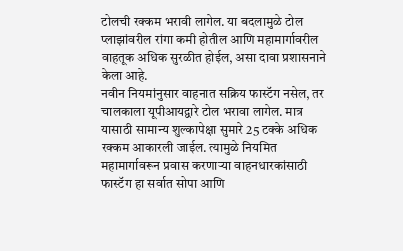टोलची रक्कम भरावी लागेल. या बदलामुळे टोल प्लाझांवरील रांगा कमी होतील आणि महामार्गावरील वाहतूक अधिक सुरळीत होईल, असा दावा प्रशासनाने केला आहे.
नवीन नियमांनुसार वाहनात सक्रिय फास्टॅग नसेल, तर चालकाला यूपीआयद्वारे टोल भरावा लागेल. मात्र यासाठी सामान्य शुल्कापेक्षा सुमारे 25 टक्के अधिक रक्कम आकारली जाईल. त्यामुळे नियमित महामार्गावरून प्रवास करणाऱ्या वाहनधारकांसाठी फास्टॅग हा सर्वात सोपा आणि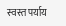स्वस्त पर्याय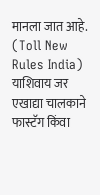मानला जात आहे. (Toll New Rules India)
याशिवाय जर एखाद्या चालकाने फास्टॅग किंवा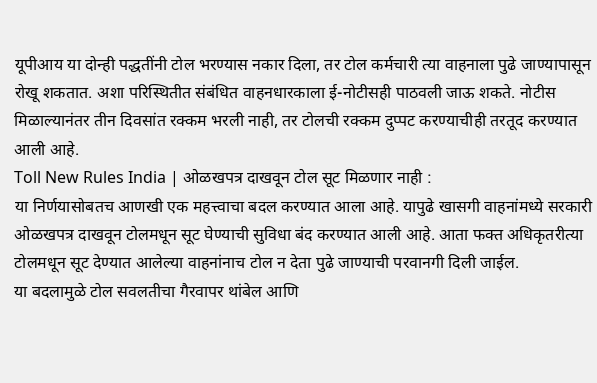यूपीआय या दोन्ही पद्धतींनी टोल भरण्यास नकार दिला, तर टोल कर्मचारी त्या वाहनाला पुढे जाण्यापासून रोखू शकतात. अशा परिस्थितीत संबंधित वाहनधारकाला ई-नोटीसही पाठवली जाऊ शकते. नोटीस मिळाल्यानंतर तीन दिवसांत रक्कम भरली नाही, तर टोलची रक्कम दुप्पट करण्याचीही तरतूद करण्यात आली आहे.
Toll New Rules India | ओळखपत्र दाखवून टोल सूट मिळणार नाही :
या निर्णयासोबतच आणखी एक महत्त्वाचा बदल करण्यात आला आहे. यापुढे खासगी वाहनांमध्ये सरकारी ओळखपत्र दाखवून टोलमधून सूट घेण्याची सुविधा बंद करण्यात आली आहे. आता फक्त अधिकृतरीत्या टोलमधून सूट देण्यात आलेल्या वाहनांनाच टोल न देता पुढे जाण्याची परवानगी दिली जाईल.
या बदलामुळे टोल सवलतीचा गैरवापर थांबेल आणि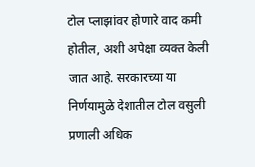टोल प्लाझांवर होणारे वाद कमी होतील, अशी अपेक्षा व्यक्त केली जात आहे. सरकारच्या या निर्णयामुळे देशातील टोल वसुली प्रणाली अधिक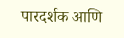पारदर्शक आणि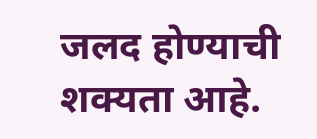जलद होण्याची शक्यता आहे.